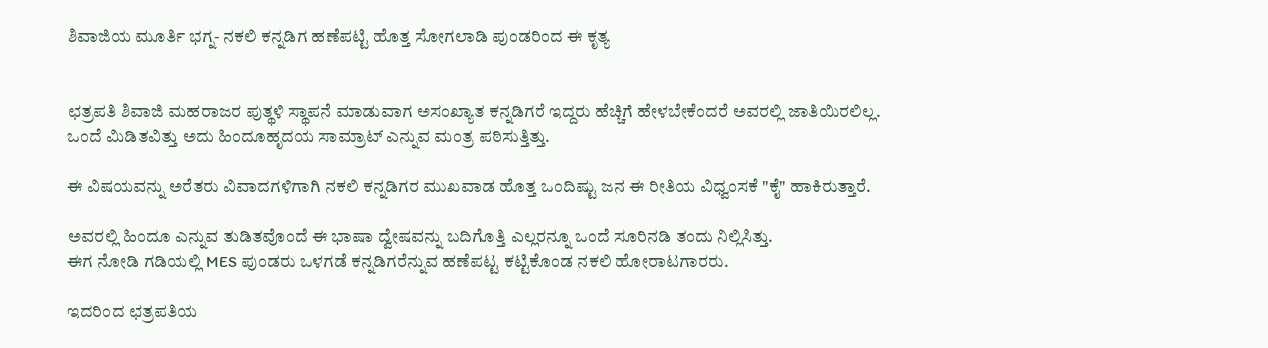ಶಿವಾಜಿಯ ಮೂರ್ತಿ ಭಗ್ನ- ನಕಲಿ ಕನ್ನಡಿಗ ಹಣೆಪಟ್ಟಿ ಹೊತ್ತ ಸೋಗಲಾಡಿ ಪುಂಡರಿಂದ ಈ ಕೃತ್ಯ


ಛತ್ರಪತಿ ಶಿವಾಜಿ ಮಹರಾಜರ ಪುತ್ಥಳಿ ಸ್ಥಾಪನೆ ಮಾಡುವಾಗ ಅಸಂಖ್ಯಾತ ಕನ್ನಡಿಗರೆ ಇದ್ದರು ಹೆಚ್ಚಿಗೆ ಹೇಳಬೇಕೆಂದರೆ ಅವರಲ್ಲಿ ಜಾತಿಯಿರಲಿಲ್ಲ.
ಒಂದೆ ಮಿಡಿತವಿತ್ತು ಅದು ಹಿಂದೂಹೃದಯ ಸಾಮ್ರಾಟ್ ಎನ್ನುವ ಮಂತ್ರ ಪಠಿಸುತ್ತಿತ್ತು.

ಈ ವಿಷಯವನ್ನು ಅರೆತರು ವಿವಾದಗಳಿಗಾಗಿ ನಕಲಿ ಕನ್ನಡಿಗರ ಮುಖವಾಡ ಹೊತ್ತ ಒಂದಿಷ್ಟು ಜನ ಈ ರೀತಿಯ ವಿಧ್ವಂಸಕೆ "ಕೈ" ಹಾಕಿರುತ್ತಾರೆ.

ಅವರಲ್ಲಿ ಹಿಂದೂ ಎನ್ನುವ ತುಡಿತವೊಂದೆ ಈ ಭಾಷಾ ದ್ವೇಷವನ್ನು ಬದಿಗೊತ್ತಿ ಎಲ್ಲರನ್ನೂ ಒಂದೆ ಸೂರಿನಡಿ ತಂದು ನಿಲ್ಲಿಸಿತ್ತು.
ಈಗ ನೋಡಿ ಗಡಿಯಲ್ಲಿ MES ಪುಂಡರು ಒಳಗಡೆ ಕನ್ನಡಿಗರೆನ್ನುವ ಹಣೆಪಟ್ಟ ಕಟ್ಟಿಕೊಂಡ ನಕಲಿ ಹೋರಾಟಗಾರರು.

ಇದರಿಂದ ಛತ್ರಪತಿಯ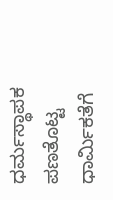ಧರ್ಮಸ್ಥಾಪಕ ಪಣತೊಟ್ಟ ಧಾರ್ಮಿಕತೆಗೆ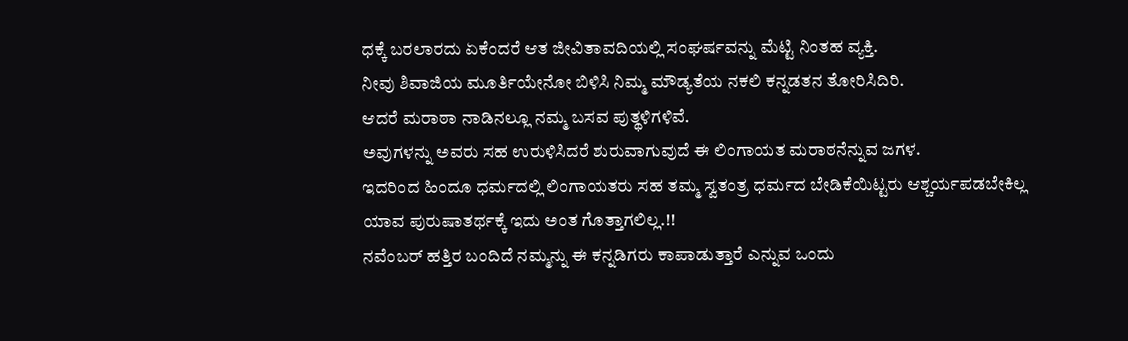ಧಕ್ಕೆ ಬರಲಾರದು ಏಕೆಂದರೆ ಆತ ಜೀವಿತಾವದಿಯಲ್ಲಿ ಸಂಘರ್ಷವನ್ನು ಮೆಟ್ಟಿ ನಿಂತಹ ವ್ಯಕ್ತಿ.
ನೀವು ಶಿವಾಜಿಯ ಮೂರ್ತಿಯೇನೋ ಬಿಳಿಸಿ ನಿಮ್ಮ ಮೌಡ್ಯತೆಯ ನಕಲಿ ಕನ್ನಡತನ ತೋರಿಸಿದಿರಿ.
ಆದರೆ ಮರಾಠಾ ನಾಡಿನಲ್ಲೂ ನಮ್ಮ ಬಸವ ಪುತ್ಥಳಿಗಳಿವೆ.
ಅವುಗಳನ್ನು ಅವರು ಸಹ ಉರುಳಿಸಿದರೆ ಶುರುವಾಗುವುದೆ ಈ ಲಿಂಗಾಯತ ಮರಾಠನೆನ್ನುವ ಜಗಳ.
ಇದರಿಂದ ಹಿಂದೂ ಧರ್ಮದಲ್ಲಿ ಲಿಂಗಾಯತರು ಸಹ ತಮ್ಮ ಸ್ವತಂತ್ರ ಧರ್ಮದ ಬೇಡಿಕೆಯಿಟ್ಟರು ಆಶ್ಚರ್ಯಪಡಬೇಕಿಲ್ಲ
ಯಾವ ಪುರುಷಾತರ್ಥಕ್ಕೆ ಇದು ಅಂತ ಗೊತ್ತಾಗಲಿಲ್ಲ.!!
ನವೆಂಬರ್ ಹತ್ತಿರ ಬಂದಿದೆ ನಮ್ಮನ್ನು ಈ ಕನ್ನಡಿಗರು ಕಾಪಾಡುತ್ತಾರೆ ಎನ್ನುವ ಒಂದು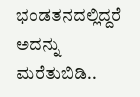ಭಂಡತನದಲ್ಲಿದ್ದರೆ ಅದನ್ನು ಮರೆತುಬಿಡಿ..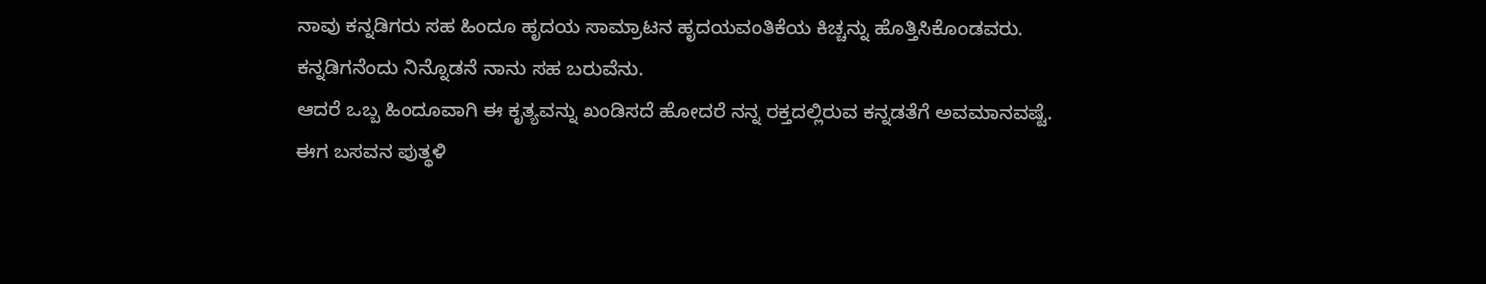ನಾವು ಕನ್ನಡಿಗರು ಸಹ ಹಿಂದೂ ಹೃದಯ ಸಾಮ್ರಾಟನ ಹೃದಯವಂತಿಕೆಯ ಕಿಚ್ಚನ್ನು ಹೊತ್ತಿಸಿಕೊಂಡವರು.
ಕನ್ನಡಿಗನೆಂದು ನಿನ್ನೊಡನೆ ನಾನು ಸಹ ಬರುವೆನು.
ಆದರೆ ಒಬ್ಬ ಹಿಂದೂವಾಗಿ ಈ ಕೃತ್ಯವನ್ನು ಖಂಡಿಸದೆ ಹೋದರೆ ನನ್ನ ರಕ್ತದಲ್ಲಿರುವ ಕನ್ನಡತೆಗೆ ಅವಮಾನವಷ್ಟೆ.
ಈಗ ಬಸವನ ಪುತ್ಥಳಿ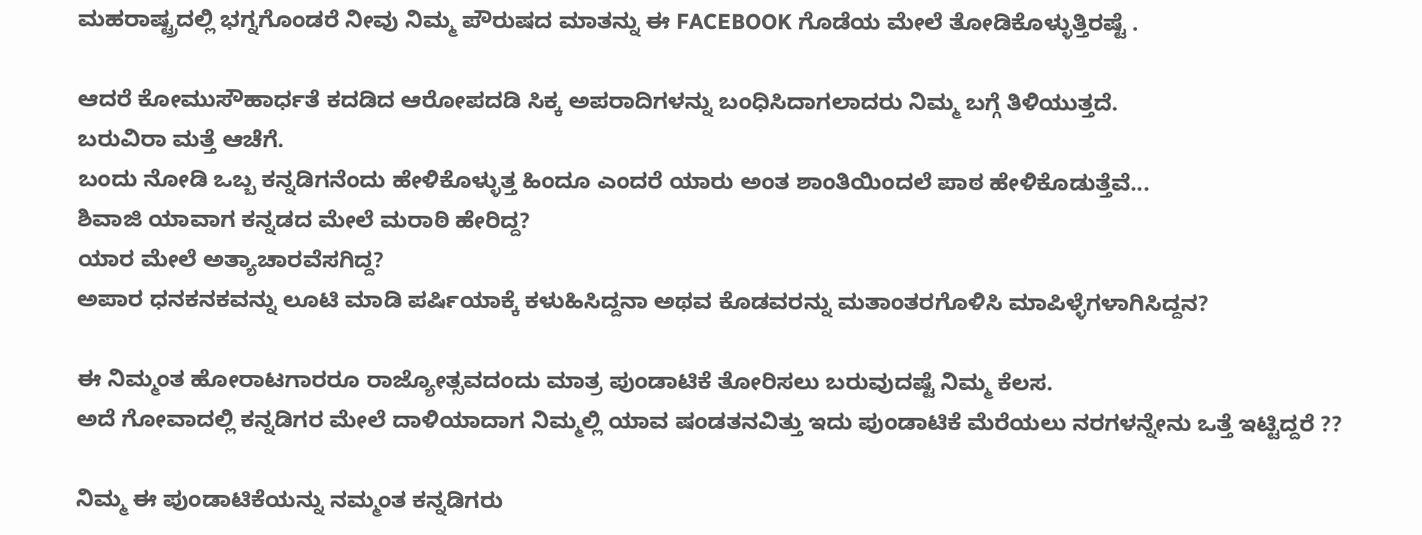ಮಹರಾಷ್ಟ್ರದಲ್ಲಿ ಭಗ್ನಗೊಂಡರೆ ನೀವು ನಿಮ್ಮ ಪೌರುಷದ ಮಾತನ್ನು ಈ FACEBOOK ಗೊಡೆಯ ಮೇಲೆ ತೋಡಿಕೊಳ್ಳುತ್ತಿರಷ್ಟೆ .

ಆದರೆ ಕೋಮುಸೌಹಾರ್ಧತೆ ಕದಡಿದ ಆರೋಪದಡಿ ಸಿಕ್ಕ ಅಪರಾದಿಗಳನ್ನು ಬಂಧಿಸಿದಾಗಲಾದರು ನಿಮ್ಮ ಬಗ್ಗೆ ತಿಳಿಯುತ್ತದೆ.
ಬರುವಿರಾ ಮತ್ತೆ ಆಚೆಗೆ.
ಬಂದು ನೋಡಿ ಒಬ್ಬ ಕನ್ನಡಿಗನೆಂದು ಹೇಳಿಕೊಳ್ಳುತ್ತ ಹಿಂದೂ ಎಂದರೆ ಯಾರು ಅಂತ ಶಾಂತಿಯಿಂದಲೆ ಪಾಠ ಹೇಳಿಕೊಡುತ್ತೆವೆ...
ಶಿವಾಜಿ ಯಾವಾಗ ಕನ್ನಡದ ಮೇಲೆ ಮರಾಠಿ ಹೇರಿದ್ದ?
ಯಾರ ಮೇಲೆ ಅತ್ಯಾಚಾರವೆಸಗಿದ್ದ?
ಅಪಾರ ಧನಕನಕವನ್ನು ಲೂಟಿ ಮಾಡಿ ಪರ್ಷಿಯಾಕ್ಕೆ ಕಳುಹಿಸಿದ್ದನಾ ಅಥವ ಕೊಡವರನ್ನು ಮತಾಂತರಗೊಳಿಸಿ ಮಾಪಿಳ್ಳೆಗಳಾಗಿಸಿದ್ದನ?

ಈ ನಿಮ್ಮಂತ ಹೋರಾಟಗಾರರೂ ರಾಜ್ಯೋತ್ಸವದಂದು ಮಾತ್ರ ಪುಂಡಾಟಿಕೆ ತೋರಿಸಲು ಬರುವುದಷ್ಟೆ ನಿಮ್ಮ ಕೆಲಸ.
ಅದೆ ಗೋವಾದಲ್ಲಿ ಕನ್ನಡಿಗರ ಮೇಲೆ ದಾಳಿಯಾದಾಗ ನಿಮ್ಮಲ್ಲಿ ಯಾವ ಷಂಡತನವಿತ್ತು ಇದು ಪುಂಡಾಟಿಕೆ ಮೆರೆಯಲು ನರಗಳನ್ನೇನು ಒತ್ತೆ ಇಟ್ಟಿದ್ದರೆ ??

ನಿಮ್ಮ ಈ ಪುಂಡಾಟಿಕೆಯನ್ನು ನಮ್ಮಂತ ಕನ್ನಡಿಗರು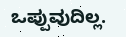ಒಪ್ಪುವುದಿಲ್ಲ.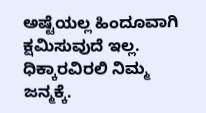ಅಷ್ಟೆಯಲ್ಲ ಹಿಂದೂವಾಗಿ ಕ್ಷಮಿಸುವುದೆ ಇಲ್ಲ.
ಧಿಕ್ಕಾರವಿರಲಿ ನಿಮ್ಮ ಜನ್ಮಕ್ಕೆ.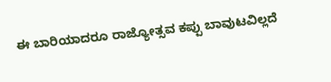ಈ ಬಾರಿಯಾದರೂ ರಾಜ್ಯೋತ್ಸವ ಕಪ್ಪು ಬಾವುಟವಿಲ್ಲದೆ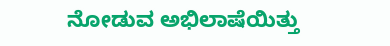ನೋಡುವ ಅಭಿಲಾಷೆಯಿತ್ತು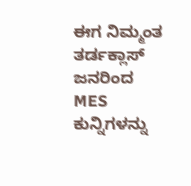ಈಗ ನಿಮ್ಮಂತ ತರ್ಡಕ್ಲಾಸ್ ಜನರಿಂದ MES ಕುನ್ನಿಗಳನ್ನು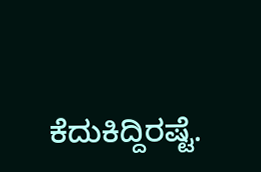ಕೆದುಕಿದ್ದಿರಷ್ಟೆ.